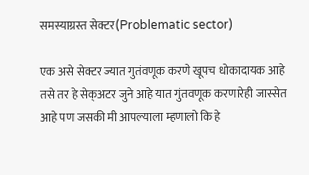समस्याग्रस्त सेक्टर(Problematic sector)

एक असे सेक्टर ज्यात गुतंवणूक करणे खूपच धोकादायक आहे तसे तर हे सेक्अटर जुने आहे यात गुंतवणूक करणारेही जास्सेत आहे पण जसकी मी आपल्याला म्हणालो कि हे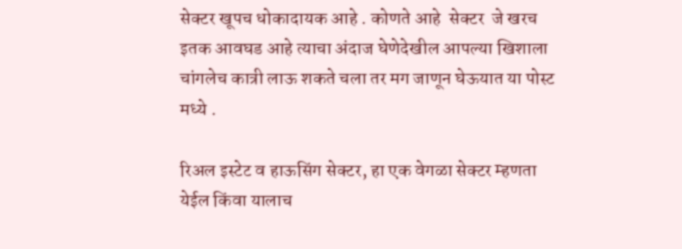सेक्टर खूपच धोकादायक आहे . कोणते आहे  सेक्टर  जे खरच इतक आवघड आहे त्याचा अंदाज घेणेदेखील आपल्या खिशाला चांगलेच कात्री लाऊ शकते चला तर मग जाणून घेऊयात या पोस्ट मध्ये .

रिअल इस्टेट व हाऊसिंग सेक्टर, हा एक वेगळा सेक्टर म्हणता येईल किंवा यालाच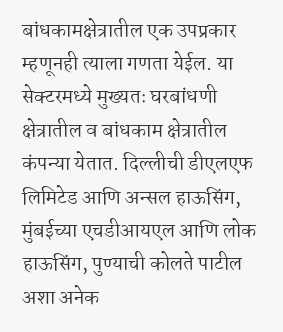बांधकामक्षेत्रातील एक उपप्रकार म्हणूनही त्याला गणता येईल. या सेक्टरमध्ये मुख्यतः घरबांधणी क्षेत्रातील व बांधकाम क्षेत्रातील कंपन्या येतात. दिल्लीची डीएलएफ लिमिटेड आणि अन्सल हाऊसिंग, मुंबईच्या एचडीआयएल आणि लोक हाऊसिंग, पुण्याची कोलते पाटील अशा अनेक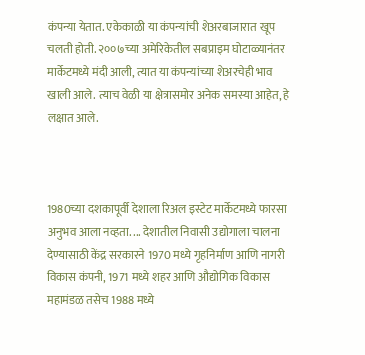कंपन्या येतात. एकेकाळी या कंपन्यांची शेअरबाजारात खूप चलती होती. २००७च्या अमेरिकेतील सबप्राइम घोटाळ्यानंतर मार्केटमध्ये मंदी आली, त्यात या कंपन्यांच्या शेअरचेही भाव खाली आले. त्याच वेळी या क्षेत्रासमोर अनेक समस्या आहेत, हे लक्षात आले.



1980च्या दशकापूर्वी देशाला रिअल इस्टेट मार्केटमध्ये फारसा अनुभव आला नव्हता. ... देशातील निवासी उद्योगाला चालना देण्यासाठी केंद्र सरकारने 1970 मध्ये गृहनिर्माण आणि नागरी विकास कंपनी, 1971 मध्ये शहर आणि औद्योगिक विकास महामंडळ तसेच 1988 मध्ये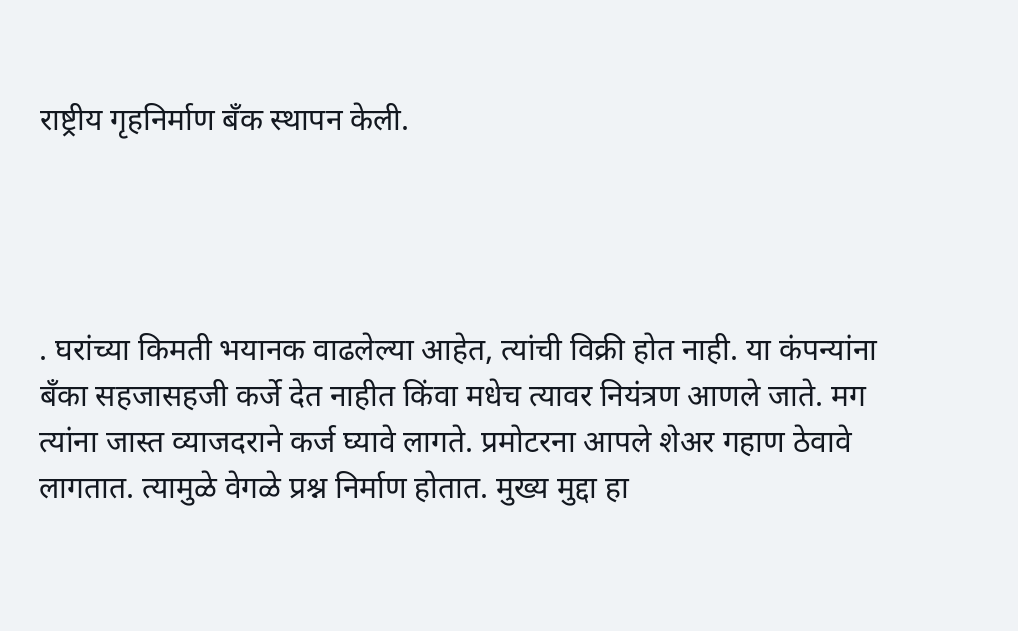राष्ट्रीय गृहनिर्माण बँक स्थापन केली.




. घरांच्या किमती भयानक वाढलेल्या आहेत, त्यांची विक्री होत नाही. या कंपन्यांना बँका सहजासहजी कर्जे देत नाहीत किंवा मधेच त्यावर नियंत्रण आणले जाते. मग त्यांना जास्त व्याजदराने कर्ज घ्यावे लागते. प्रमोटरना आपले शेअर गहाण ठेवावे लागतात. त्यामुळे वेगळे प्रश्न निर्माण होतात. मुख्य मुद्दा हा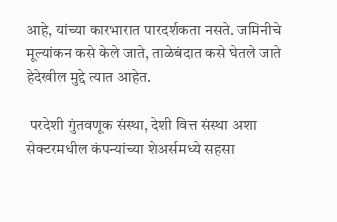आहे, यांच्या कारभारात पारदर्शकता नसते. जमिनीचे मूल्यांकन कसे केले जाते, ताळेबंदात कसे घेतले जाते हेदेखील मुद्दे त्यात आहेत.

 परदेशी गुंतवणूक संस्था, देशी वित्त संस्था अशा सेक्टरमधील कंपन्यांच्या शेअर्समध्ये सहसा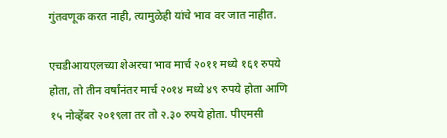गुंतवणूक करत नाही, त्यामुळेही यांचे भाव वर जात नाहीत.

एचडीआयएलच्या शेअरचा भाव मार्च २०११ मध्ये १६१ रुपये होता, तो तीन वर्षांनंतर मार्च २०१४ मध्ये ४९ रुपये होता आणि १५ नोव्हेंबर २०१९ला तर तो २.३० रुपये होता. पीएमसी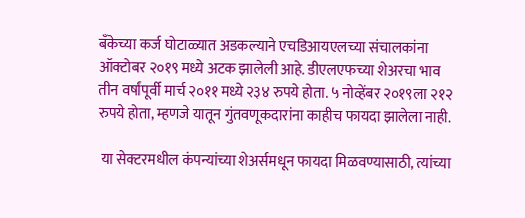बँकेच्या कर्ज घोटाळ्यात अडकल्याने एचडिआयएलच्या संचालकांना ऑक्टोबर २०१९ मध्ये अटक झालेली आहे. डीएलएफच्या शेअरचा भाव तीन वर्षांपूर्वी मार्च २०११ मध्ये २३४ रुपये होता. ५ नोव्हेंबर २०१९ला २१२ रुपये होता, म्हणजे यातून गुंतवणूकदारांना काहीच फायदा झालेला नाही.

 या सेक्टरमधील कंपन्यांच्या शेअर्समधून फायदा मिळवण्यासाठी, त्यांच्या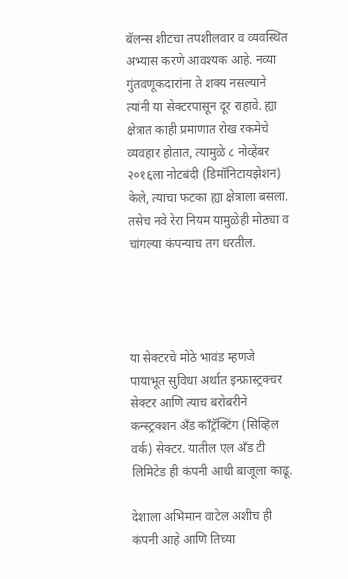बॅलन्स शीटचा तपशीलवार व व्यवस्थित अभ्यास करणे आवश्यक आहे. नव्या गुंतवणूकदारांना ते शक्य नसल्याने त्यांनी या सेक्टरपासून दूर राहावे. ह्या क्षेत्रात काही प्रमाणात रोख रकमेचे व्यवहार होतात, त्यामुळे ८ नोव्हेंबर २०१६ला नोटबंदी (डिमॉनिटायझेशन) केले, त्याचा फटका ह्या क्षेत्राला बसला. तसेच नवे रेरा नियम यामुळेही मोठ्या व चांगल्या कंपन्याच तग धरतील.




या सेक्टरचे मोठे भावंड म्हणजे पायाभूत सुविधा अर्थात इन्फ्रास्ट्रक्चर सेक्टर आणि त्याच बरोबरीने कन्स्ट्रक्शन अँड काँट्रॅक्टिंग (सिव्हिल वर्क) सेक्टर. यातील एल अँड टी लिमिटेड ही कंपनी आधी बाजूला काढू.

देशाला अभिमान वाटेल अशीच ही कंपनी आहे आणि तिच्या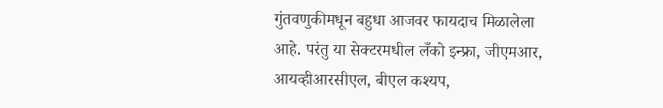गुंतवणुकीमधून बहुधा आजवर फायदाच मिळालेला आहे. परंतु या सेक्टरमधील लँको इन्फ्रा, जीएमआर, आयव्हीआरसीएल, बीएल कश्यप,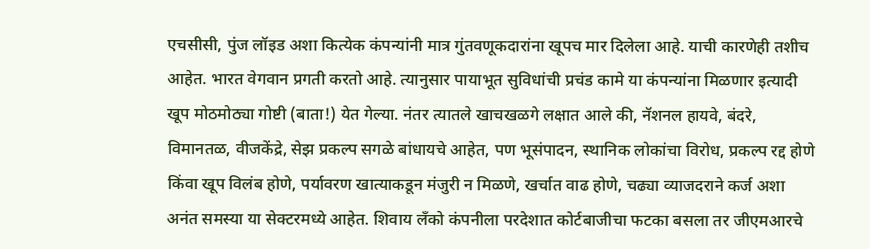एचसीसी, पुंज लॉइड अशा कित्येक कंपन्यांनी मात्र गुंतवणूकदारांना खूपच मार दिलेला आहे. याची कारणेही तशीच आहेत. भारत वेगवान प्रगती करतो आहे. त्यानुसार पायाभूत सुविधांची प्रचंड कामे या कंपन्यांना मिळणार इत्यादी खूप मोठमोठ्या गोष्टी (बाता!) येत गेल्या. नंतर त्यातले खाचखळगे लक्षात आले की, नॅशनल हायवे, बंदरे, विमानतळ, वीजकेंद्रे, सेझ प्रकल्प सगळे बांधायचे आहेत, पण भूसंपादन, स्थानिक लोकांचा विरोध, प्रकल्प रद्द होणे किंवा खूप विलंब होणे, पर्यावरण खात्याकडून मंजुरी न मिळणे, खर्चात वाढ होणे, चढ्या व्याजदराने कर्ज अशा अनंत समस्या या सेक्टरमध्ये आहेत. शिवाय लँको कंपनीला परदेशात कोर्टबाजीचा फटका बसला तर जीएमआरचे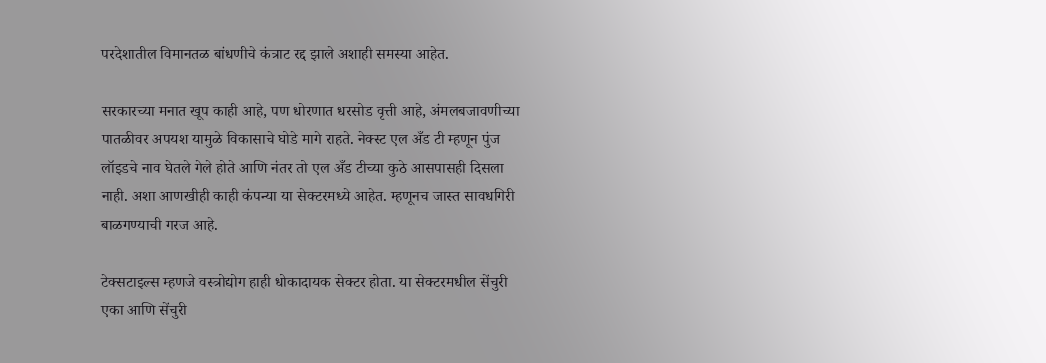परदेशातील विमानतळ बांधणीचे कंत्राट रद्द झाले अशाही समस्या आहेत.

सरकारच्या मनात खूप काही आहे, पण धोरणात धरसोड वृत्ती आहे, अंमलबजावणीच्या पातळीवर अपयश यामुळे विकासाचे घोडे मागे राहते. नेक्स्ट एल अँड टी म्हणून पुंज लॉइडचे नाव घेतले गेले होते आणि नंतर तो एल अँड टीच्या कुठे आसपासही दिसला नाही. अशा आणखीही काही कंपन्या या सेक्टरमध्ये आहेत. म्हणूनच जास्त सावधगिरी बाळगण्याची गरज आहे.

टेक्सटाइल्स म्हणजे वस्त्रोद्योग हाही धोकादायक सेक्टर होता. या सेक्टरमधील सेंचुरी एका आणि सेंचुरी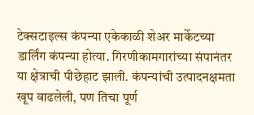टेक्सटाइल्स कंपन्या एकेकाळी शेअर मार्केटच्या डार्लिंग कंपन्या होत्या. गिरणीकामगारांच्या संपानंतर या क्षेत्राची पीछेहाट झाली. कंपन्यांची उत्पादनक्षमता खूप वाढलेली, पण तिचा पूर्ण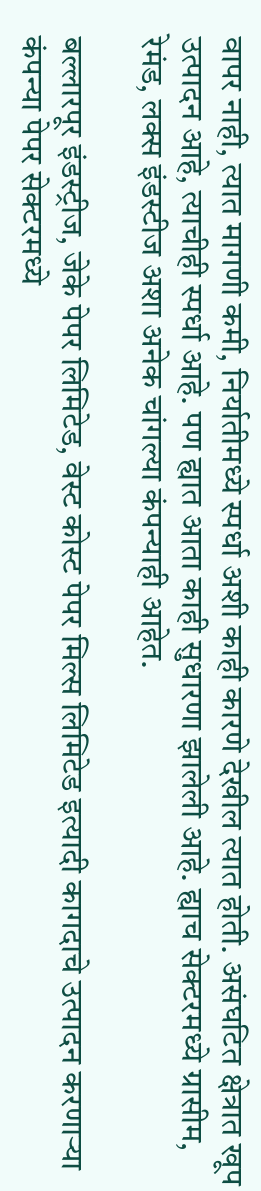वापर नाही, त्यात मागणी कमी, निर्यातीमध्ये स्पर्धा अशी काही कारणे देखील त्यात होती. असंघटित क्षेत्रात खूप उत्पादन आहे, त्याचीही स्पर्धा आहे. पण ह्यात आता काही सुधारणा झालेली आहे. ह्याच सेक्टरमध्ये ग्रासीम, रेमंड, लक्स इंडस्टीज अशा अनेक चांगल्या कंपन्याही आहेत.

बल्लारपूर इंडस्ट्रीज, जेके पेपर लिमिटेड, वेस्ट कोस्ट पेपर मिल्स लिमिटेड इत्यादी कागदाचे उत्पादन करणाऱ्या कंपन्या पेपर सेक्टरमध्ये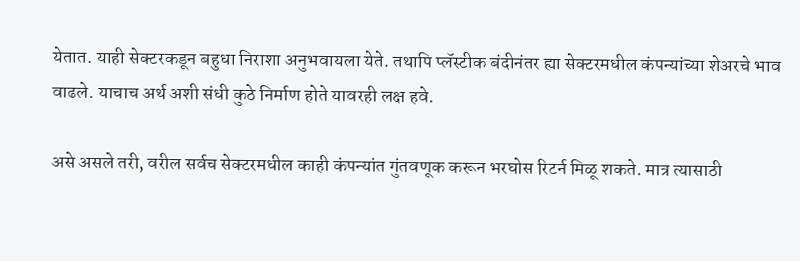येतात. याही सेक्टरकडून बहुधा निराशा अनुभवायला येते. तथापि प्लॅस्टीक बंदीनंतर ह्या सेक्टरमधील कंपन्यांच्या शेअरचे भाव वाढले. याचाच अर्थ अशी संधी कुठे निर्माण होते यावरही लक्ष हवे.

असे असले तरी, वरील सर्वच सेक्टरमधील काही कंपन्यांत गुंतवणूक करून भरघोस रिटर्न मिळू शकते. मात्र त्यासाठी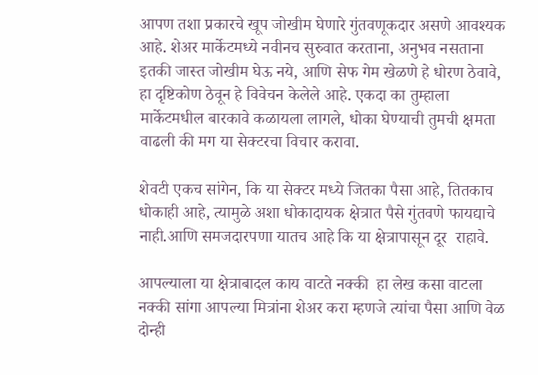आपण तशा प्रकारचे खूप जोखीम घेणारे गुंतवणूकदार असणे आवश्यक आहे. शेअर मार्केटमध्ये नवीनच सुरुवात करताना, अनुभव नसताना इतकी जास्त जोखीम घेऊ नये, आणि सेफ गेम खेळणे हे धोरण ठेवावे, हा दृष्टिकोण ठेवून हे विवेचन केलेले आहे. एकदा का तुम्हाला मार्केटमधील बारकावे कळायला लागले, धोका घेण्याची तुमची क्षमता वाढली की मग या सेक्टरचा विचार करावा.

शेवटी एकच सांगेन, कि या सेक्टर मध्ये जितका पैसा आहे, तितकाच धोकाही आहे, त्यामुळे अशा धोकादायक क्षेत्रात पैसे गुंतवणे फायद्याचे नाही.आणि समजदारपणा यातच आहे कि या क्षेत्रापासून दूर  राहावे.

आपल्याला या क्षेत्राबादल काय वाटते नक्की  हा लेख कसा वाटला नक्की सांगा आपल्या मित्रांना शेअर करा म्हणजे त्यांचा पैसा आणि वेळ दोन्ही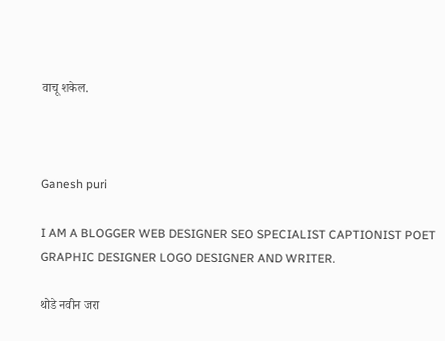वाचू शकेल.



Ganesh puri

I AM A BLOGGER WEB DESIGNER SEO SPECIALIST CAPTIONIST POET GRAPHIC DESIGNER LOGO DESIGNER AND WRITER.

थोडे नवीन जरा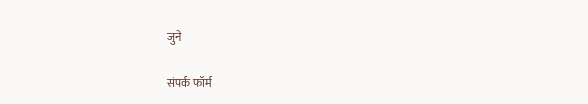जुने

संपर्क फॉर्म